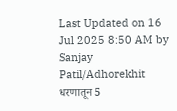Last Updated on 16 Jul 2025 8:50 AM by Sanjay Patil/Adhorekhit
धरणातून 5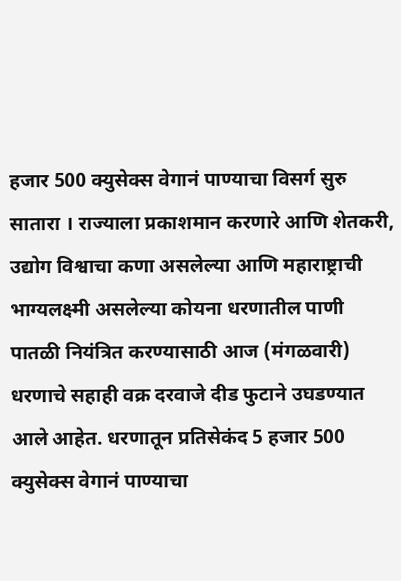हजार 500 क्युसेक्स वेगानं पाण्याचा विसर्ग सुरु
सातारा । राज्याला प्रकाशमान करणारे आणि शेतकरी, उद्योग विश्वाचा कणा असलेल्या आणि महाराष्ट्राची भाग्यलक्ष्मी असलेल्या कोयना धरणातील पाणी पातळी नियंत्रित करण्यासाठी आज (मंगळवारी) धरणाचे सहाही वक्र दरवाजे दीड फुटाने उघडण्यात आले आहेत. धरणातून प्रतिसेकंद 5 हजार 500 क्युसेक्स वेगानं पाण्याचा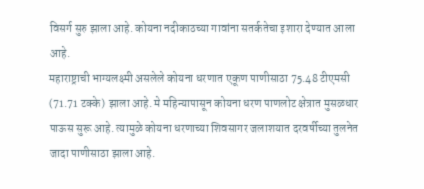विसर्ग सुरु झाला आहे. कोयना नदीकाठच्या गावांना सतर्कतेचा इशारा देण्यात आला आहे.
महाराष्ट्राची भाग्यलक्ष्मी असलेले कोयना धरणात एकूण पाणीसाठा 75.48 टीएमसी (71.71 टक्के) झाला आहे. मे महिन्यापासून कोयना धरण पाणलोट क्षेत्रात मुसळधार पाऊस सुरू आहे. त्यामुळे कोयना धरणाच्या शिवसागर जलाशयात दरवर्षीच्या तुलनेत जादा पाणीसाठा झाला आहे.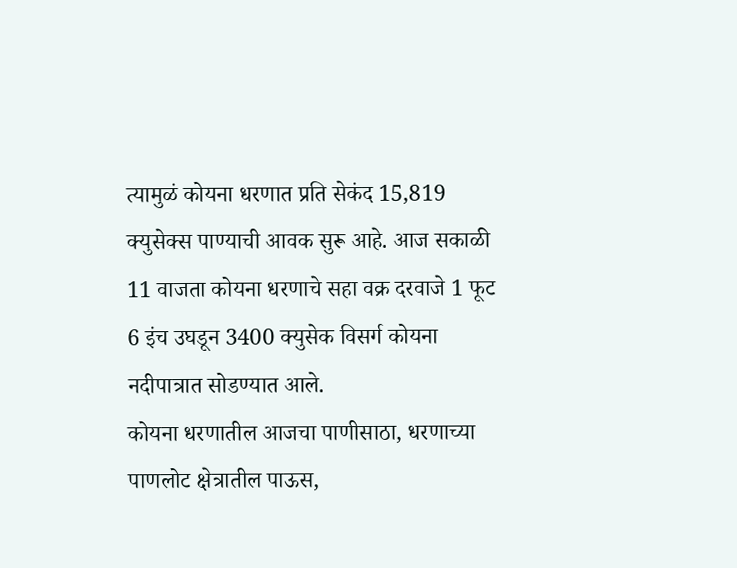त्यामुळं कोयना धरणात प्रति सेकंद 15,819 क्युसेक्स पाण्याची आवक सुरू आहे. आज सकाळी 11 वाजता कोयना धरणाचे सहा वक्र दरवाजे 1 फूट 6 इंच उघडून 3400 क्युसेक विसर्ग कोयना नदीपात्रात सोडण्यात आले.
कोयना धरणातील आजचा पाणीसाठा, धरणाच्या पाणलोट क्षेत्रातील पाऊस,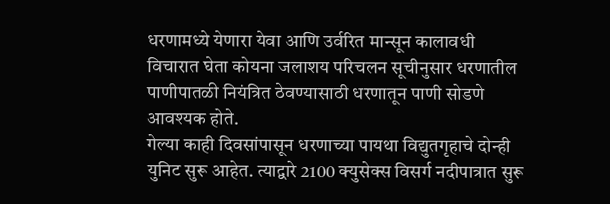धरणामध्ये येणारा येवा आणि उर्वरित मान्सून कालावधी विचारात घेता कोयना जलाशय परिचलन सूचीनुसार धरणातील पाणीपातळी नियंत्रित ठेवण्यासाठी धरणातून पाणी सोडणे आवश्यक होते.
गेल्या काही दिवसांपासून धरणाच्या पायथा विद्युतगृहाचे दोन्ही युनिट सुरू आहेत. त्याद्वारे 2100 क्युसेक्स विसर्ग नदीपात्रात सुरू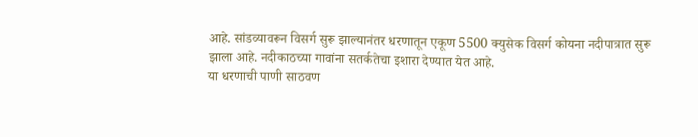आहे. सांडव्यावरून विसर्ग सुरू झाल्यानंतर धरणातून एकूण 5500 क्युसेक विसर्ग कोयना नदीपात्रात सुरू झाला आहे. नदीकाठच्या गावांना सतर्कतेचा इशारा देण्यात येत आहे.
या धरणाची पाणी साठवण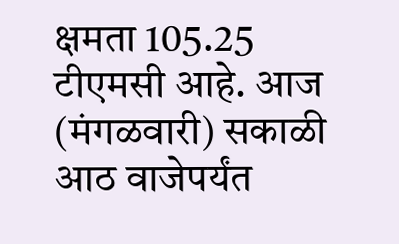क्षमता 105.25 टीएमसी आहे. आज (मंगळवारी) सकाळी आठ वाजेपर्यंत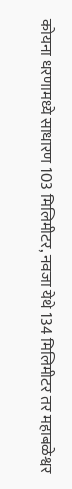कोयना धरणामध्ये साधारण 103 मिलिमीटर, नवजा येथे 134 मिलिमीटर तर महाबळेश्वर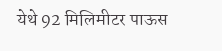येथे 92 मिलिमीटर पाऊस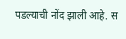पडल्याची नोंद झाली आहे. स